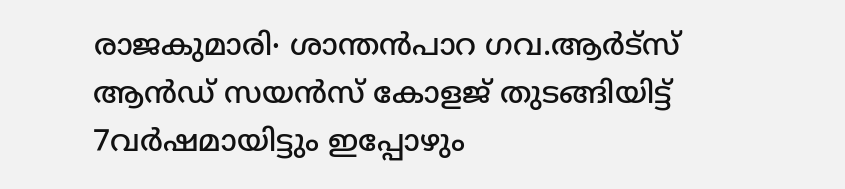രാജകുമാരി∙ ശാന്തൻപാറ ഗവ.ആർട്സ് ആൻഡ് സയൻസ് കോളജ് തുടങ്ങിയിട്ട് 7വർഷമായിട്ടും ഇപ്പോഴും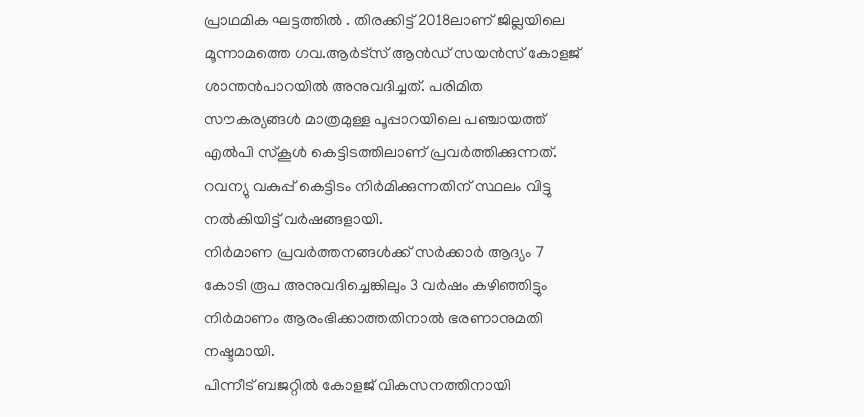പ്രാഥമിക ഘട്ടത്തിൽ . തിരക്കിട്ട് 2018ലാണ് ജില്ലയിലെ മൂന്നാമത്തെ ഗവ.ആർട്സ് ആൻഡ് സയൻസ് കോളജ് ശാന്തൻപാറയിൽ അനുവദിച്ചത്. പരിമിത സൗകര്യങ്ങൾ മാത്രമുള്ള പൂപ്പാറയിലെ പഞ്ചായത്ത് എൽപി സ്കൂൾ കെട്ടിടത്തിലാണ് പ്രവർത്തിക്കുന്നത്. റവന്യു വകുപ്പ് കെട്ടിടം നിർമിക്കുന്നതിന് സ്ഥലം വിട്ടു നൽകിയിട്ട് വർഷങ്ങളായി.
നിർമാണ പ്രവർത്തനങ്ങൾക്ക് സർക്കാർ ആദ്യം 7 കോടി രൂപ അനുവദിച്ചെങ്കിലും 3 വർഷം കഴിഞ്ഞിട്ടും നിർമാണം ആരംഭിക്കാത്തതിനാൽ ഭരണാനുമതി നഷ്ടമായി.
പിന്നീട് ബജറ്റിൽ കോളജ് വികസനത്തിനായി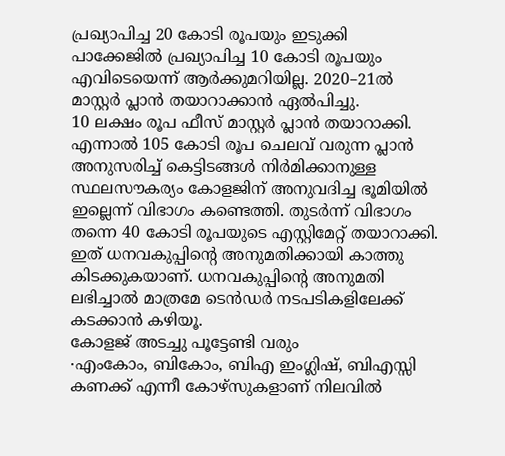പ്രഖ്യാപിച്ച 20 കോടി രൂപയും ഇടുക്കി പാക്കേജിൽ പ്രഖ്യാപിച്ച 10 കോടി രൂപയും എവിടെയെന്ന് ആർക്കുമറിയില്ല. 2020–21ൽ മാസ്റ്റർ പ്ലാൻ തയാറാക്കാൻ ഏൽപിച്ചു.
10 ലക്ഷം രൂപ ഫീസ് മാസ്റ്റർ പ്ലാൻ തയാറാക്കി.
എന്നാൽ 105 കോടി രൂപ ചെലവ് വരുന്ന പ്ലാൻ അനുസരിച്ച് കെട്ടിടങ്ങൾ നിർമിക്കാനുള്ള സ്ഥലസൗകര്യം കോളജിന് അനുവദിച്ച ഭൂമിയിൽ ഇല്ലെന്ന് വിഭാഗം കണ്ടെത്തി. തുടർന്ന് വിഭാഗം തന്നെ 40 കോടി രൂപയുടെ എസ്റ്റിമേറ്റ് തയാറാക്കി.
ഇത് ധനവകുപ്പിന്റെ അനുമതിക്കായി കാത്തു കിടക്കുകയാണ്. ധനവകുപ്പിന്റെ അനുമതി ലഭിച്ചാൽ മാത്രമേ ടെൻഡർ നടപടികളിലേക്ക് കടക്കാൻ കഴിയൂ.
കോളജ് അടച്ചു പൂട്ടേണ്ടി വരും
∙എംകോം, ബികോം, ബിഎ ഇംഗ്ലിഷ്, ബിഎസ്സി കണക്ക് എന്നീ കോഴ്സുകളാണ് നിലവിൽ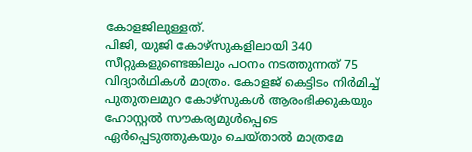കോളജിലുള്ളത്.
പിജി, യുജി കോഴ്സുകളിലായി 340 സീറ്റുകളുണ്ടെങ്കിലും പഠനം നടത്തുന്നത് 75 വിദ്യാർഥികൾ മാത്രം. കോളജ് കെട്ടിടം നിർമിച്ച് പുതുതലമുറ കോഴ്സുകൾ ആരംഭിക്കുകയും ഹോസ്റ്റൽ സൗകര്യമുൾപ്പെടെ ഏർപ്പെടുത്തുകയും ചെയ്താൽ മാത്രമേ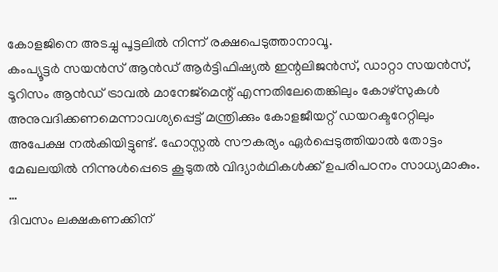കോളജിനെ അടച്ചു പൂട്ടലിൽ നിന്ന് രക്ഷപെടുത്താനാവൂ.
കംപ്യൂട്ടർ സയൻസ് ആൻഡ് ആർട്ടിഫിഷ്യൽ ഇന്റലിജൻസ്, ഡാറ്റാ സയൻസ്, ടൂറിസം ആൻഡ് ട്രാവൽ മാനേജ്മെന്റ് എന്നതിലേതെങ്കിലും കോഴ്സുകൾ അനുവദിക്കണമെന്നാവശ്യപ്പെട്ട് മന്ത്രിക്കും കോളജീയറ്റ് ഡയറക്ടറേറ്റിലും അപേക്ഷ നൽകിയിട്ടുണ്ട്. ഹോസ്റ്റൽ സൗകര്യം ഏർപ്പെടുത്തിയാൽ തോട്ടം മേഖലയിൽ നിന്നുൾപ്പെടെ കൂടുതൽ വിദ്യാർഥികൾക്ക് ഉപരിപഠനം സാധ്യമാകും.
…
ദിവസം ലക്ഷകണക്കിന്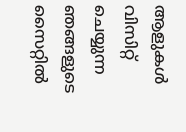ആളുകൾ വിസിറ്റ് ചെയ്യുന്ന ഞങ്ങളുടെ സൈറ്റിൽ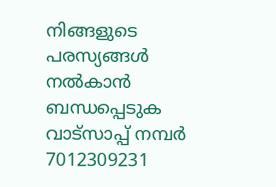നിങ്ങളുടെ പരസ്യങ്ങൾ നൽകാൻ ബന്ധപ്പെടുക വാട്സാപ്പ് നമ്പർ 7012309231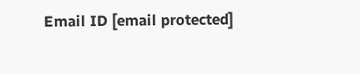Email ID [email protected]